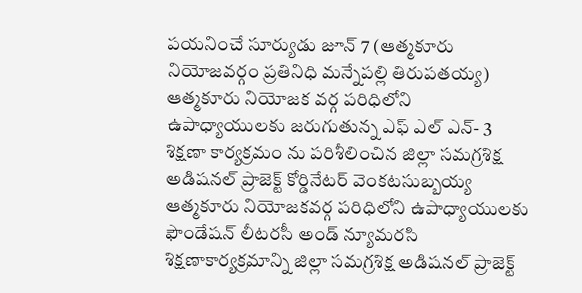పయనించే సూర్యుడు జూన్ 7 (ఆత్మకూరు నియోజవర్గం ప్రతినిధి మన్నేపల్లి తిరుపతయ్య) ఆత్మకూరు నియోజక వర్గ పరిధిలోని ఉపాధ్యాయులకు జరుగుతున్న ఎఫ్ ఎల్ ఎన్- 3 శిక్షణా కార్యక్రమం ను పరిశీలించిన జిల్లా సమగ్రశిక్ష అడిషనల్ ప్రాజెక్ట్ కోర్డినేటర్ వెంకటసుబ్బయ్య ఆత్మకూరు నియోజకవర్గ పరిధిలోని ఉపాధ్యాయులకు ఫౌండేషన్ లీటరసీ అండ్ న్యూమరసి శిక్షణాకార్యక్రమాన్ని జిల్లా సమగ్రశిక్ష అడిషనల్ ప్రాజెక్ట్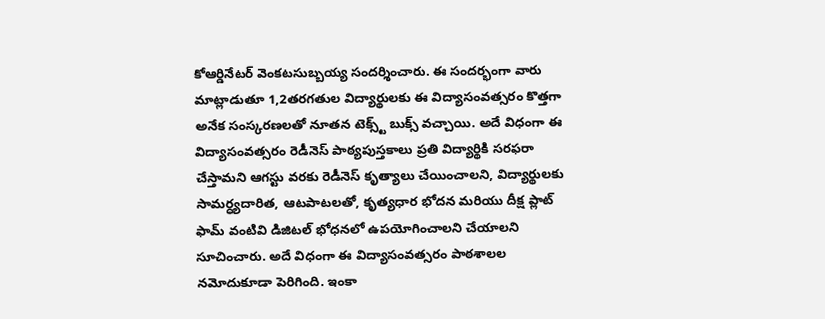కోఆర్డినేటర్ వెంకటసుబ్బయ్య సందర్శించారు. ఈ సందర్భంగా వారు మాట్లాడుతూ 1,2తరగతుల విద్యార్థులకు ఈ విద్యాసంవత్సరం కొత్తగా అనేక సంస్కరణలతో నూతన టెక్స్ట్ బుక్స్ వచ్చాయి. అదే విధంగా ఈ విద్యాసంవత్సరం రెడీనెస్ పాఠ్యపుస్తకాలు ప్రతి విద్యార్థికి సరఫరా చేస్తామని ఆగస్టు వరకు రెడీనెస్ కృత్యాలు చేయించాలని, విద్యార్థులకు సామర్ధ్యదారిత, ఆటపాటలతో, కృత్యధార భోదన మరియు దీక్ష ప్లాట్ ఫామ్ వంటివి డిజిటల్ భోధనలో ఉపయోగించాలని చేయాలని సూచించారు. అదే విధంగా ఈ విద్యాసంవత్సరం పాఠశాలల నమోదుకూడా పెరిగింది. ఇంకా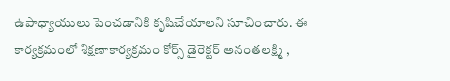ఉపాధ్యాయులు పెంచడానికి కృషిచేయాలని సూచించారు. ఈ కార్యక్రమంలో శిక్షణాకార్యక్రమం కోర్స్ డైరెక్టర్ అనంతలక్ష్మి ,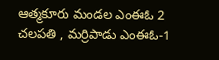ఆత్మకూరు మండల ఎంఈఓ 2 చలపతి , మర్రిపాడు ఎంఈఓ-1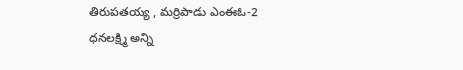తిరుపతయ్య , మర్రిపాడు ఎంఈఓ-2 ధనలక్ష్మి అన్ని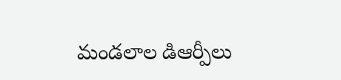మండలాల డిఆర్పీలు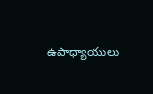ఉపాధ్యాయులు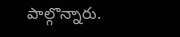పాల్గొన్నారు.